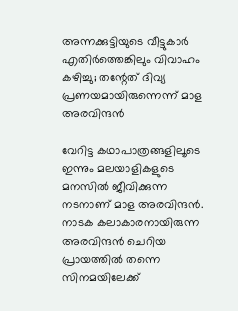അന്നക്കുട്ടിയുടെ വീട്ടുകാര്‍ എതിര്‍ത്തെങ്കിലും വിവാഹം കഴിച്ചു; തന്റേത് ദിവ്യ പ്രണയമായിരുന്നെന്ന് മാള അരവിന്ദൻ

വേറിട്ട കഥാപാത്രങ്ങളിലൂടെ ഇന്നും മലയാളികളുടെ മനസില്‍ ജീവിക്കുന്ന നടനാണ് മാള അരവിന്ദന്‍. നാടക കലാകാരനായിരുന്ന അരവിന്ദന്‍ ചെറിയ പ്രായത്തില്‍ തന്നെ സിനമയിലേക്ക്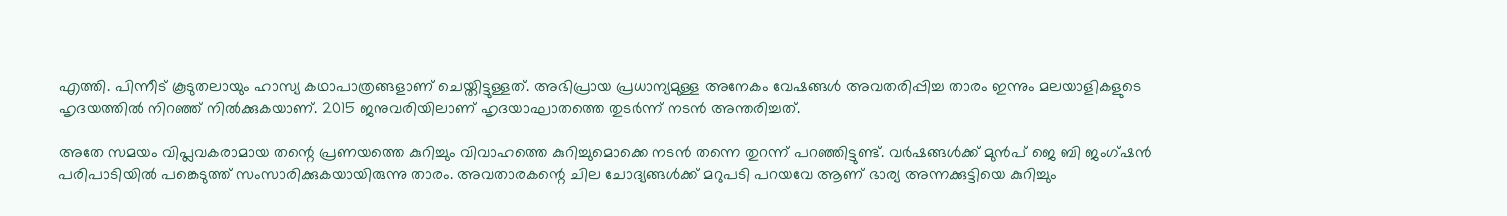എത്തി. പിന്നീട് കൂടുതലായും ഹാസ്യ കഥാപാത്രങ്ങളാണ് ചെയ്തിട്ടുള്ളത്. അഭിപ്രായ പ്രധാന്യമുള്ള അനേകം വേഷങ്ങള്‍ അവതരിപ്പിച്ച താരം ഇന്നും മലയാളികളുടെ ഹൃദയത്തില്‍ നിറഞ്ഞ് നില്‍ക്കുകയാണ്. 2015 ജനുവരിയിലാണ് ഹൃദയാഘാതത്തെ തുടര്‍ന്ന് നടന്‍ അന്തരിച്ചത്.

അതേ സമയം വിപ്ലവകരാമായ തന്റെ പ്രണയത്തെ കുറിച്ചും വിവാഹത്തെ കുറിച്ചുമൊക്കെ നടന്‍ തന്നെ തുറന്ന് പറഞ്ഞിട്ടുണ്ട്. വര്‍ഷങ്ങള്‍ക്ക് മുന്‍പ് ജെ ബി ജംഗ്ഷന്‍ പരിപാടിയില്‍ പങ്കെടുത്ത് സംസാരിക്കുകയായിരുന്നു താരം. അവതാരകന്റെ ചില ചോദ്യങ്ങള്‍ക്ക് മറുപടി പറയവേ ആണ് ഭാര്യ അന്നക്കുട്ടിയെ കുറിച്ചും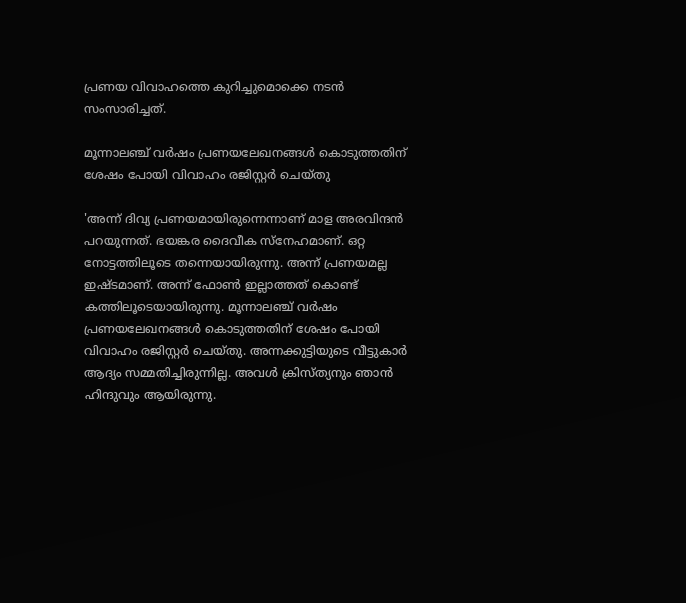പ്രണയ വിവാഹത്തെ കുറിച്ചുമൊക്കെ നടന്‍ സംസാരിച്ചത്.

മൂന്നാലഞ്ച് വര്‍ഷം പ്രണയലേഖനങ്ങള്‍ കൊടുത്തതിന് ശേഷം പോയി വിവാഹം രജിസ്റ്റര്‍ ചെയ്തു

'അന്ന് ദിവ്യ പ്രണയമായിരുന്നെന്നാണ് മാള അരവിന്ദന്‍ പറയുന്നത്. ഭയങ്കര ദൈവീക സ്‌നേഹമാണ്. ഒറ്റ നോട്ടത്തിലൂടെ തന്നെയായിരുന്നു. അന്ന് പ്രണയമല്ല ഇഷ്ടമാണ്. അന്ന് ഫോണ്‍ ഇല്ലാത്തത് കൊണ്ട് കത്തിലൂടെയായിരുന്നു. മൂന്നാലഞ്ച് വര്‍ഷം പ്രണയലേഖനങ്ങള്‍ കൊടുത്തതിന് ശേഷം പോയി വിവാഹം രജിസ്റ്റര്‍ ചെയ്തു. അന്നക്കുട്ടിയുടെ വീട്ടുകാര്‍ ആദ്യം സമ്മതിച്ചിരുന്നില്ല. അവള്‍ ക്രിസ്ത്യനും ഞാന്‍ ഹിന്ദുവും ആയിരുന്നു.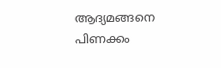ആദ്യമങ്ങനെ പിണക്കം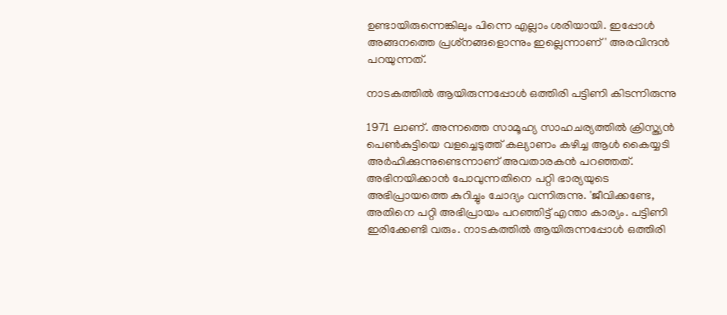ഉണ്ടായിരുന്നെങ്കിലും പിന്നെ എല്ലാം ശരിയായി. ഇപ്പോള്‍ അങ്ങനത്തെ പ്രശ്‌നങ്ങളൊന്നും ഇല്ലെന്നാണ്' അരവിന്ദന്‍ പറയുന്നത്.

നാടകത്തില്‍ ആയിരുന്നപ്പോള്‍ ഒത്തിരി പട്ടിണി കിടന്നിരുന്നു

1971 ലാണ്. അന്നത്തെ സാമൂഹ്യ സാഹചര്യത്തില്‍ ക്രിസ്ത്യന്‍ പെണ്‍കുട്ടിയെ വളച്ചെടുത്ത് കല്യാണം കഴിച്ച ആള്‍ കൈയ്യടി അര്‍ഹിക്കുന്നുണ്ടെന്നാണ് അവതാരകന്‍ പറഞ്ഞത്. അഭിനയിക്കാന്‍ പോവുന്നതിനെ പറ്റി ഭാര്യയുടെ അഭിപ്രായത്തെ കുറിച്ചും ചോദ്യം വന്നിരുന്നു. 'ജീവിക്കണ്ടേ, അതിനെ പറ്റി അഭിപ്രായം പറഞ്ഞിട്ട് എന്താ കാര്യം. പട്ടിണി ഇരിക്കേണ്ടി വരും. നാടകത്തില്‍ ആയിരുന്നപ്പോള്‍ ഒത്തിരി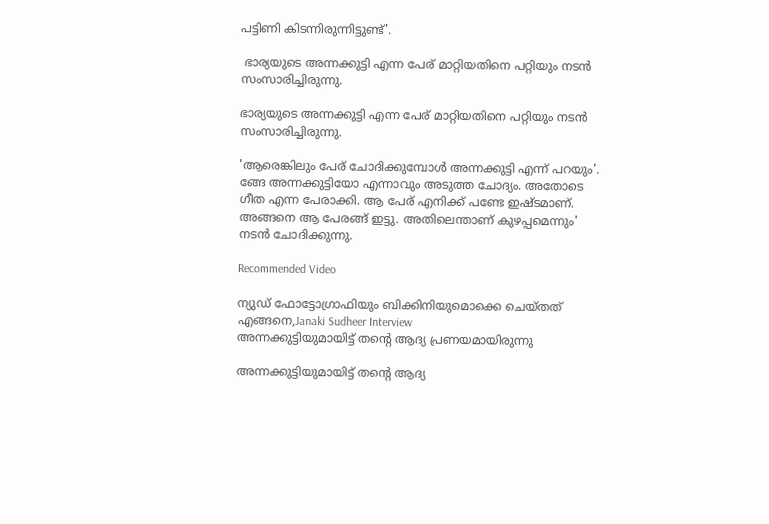പട്ടിണി കിടന്നിരുന്നിട്ടുണ്ട്'.

 ഭാര്യയുടെ അന്നക്കുട്ടി എന്ന പേര് മാറ്റിയതിനെ പറ്റിയും നടന്‍ സംസാരിച്ചിരുന്നു.

ഭാര്യയുടെ അന്നക്കുട്ടി എന്ന പേര് മാറ്റിയതിനെ പറ്റിയും നടന്‍ സംസാരിച്ചിരുന്നു.

'ആരെങ്കിലും പേര് ചോദിക്കുമ്പോള്‍ അന്നക്കുട്ടി എന്ന് പറയും'. ങ്ങേ അന്നക്കുട്ടിയോ എന്നാവും അടുത്ത ചോദ്യം. അതോടെ ഗീത എന്ന പേരാക്കി. ആ പേര് എനിക്ക് പണ്ടേ ഇഷ്ടമാണ്. അങ്ങനെ ആ പേരങ്ങ് ഇട്ടു. അതിലെന്താണ് കുഴപ്പമെന്നും' നടന്‍ ചോദിക്കുന്നു.

Recommended Video

ന്യുഡ് ഫോട്ടോഗ്രാഫിയും ബിക്കിനിയുമൊക്കെ ചെയ്തത് എങ്ങനെ,Janaki Sudheer Interview
അന്നക്കുട്ടിയുമായിട്ട് തന്റെ ആദ്യ പ്രണയമായിരുന്നു

അന്നക്കുട്ടിയുമായിട്ട് തന്റെ ആദ്യ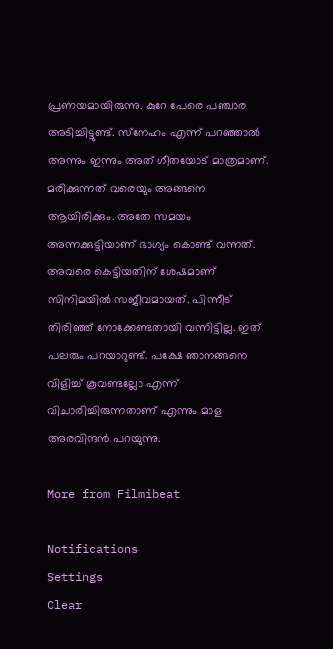പ്രണയമായിരുന്നു. കുറേ പേരെ പഞ്ചാര അടിച്ചിട്ടുണ്ട്. സ്‌നേഹം എന്ന് പറഞ്ഞാല്‍ അന്നും ഇന്നും അത് ഗീതയോട് മാത്രമാണ്. മരിക്കുന്നത് വരെയും അങ്ങനെ ആയിരിക്കും. അതേ സമയം അന്നക്കുട്ടിയാണ് ഭാഗ്യം കൊണ്ട് വന്നത്. അവരെ കെട്ടിയതിന് ശേഷമാണ് സിനിമയില്‍ സജീവമായത്. പിന്നീട് തിരിഞ്ഞ് നോക്കേണ്ടതായി വന്നിട്ടില്ല. ഇത് പലരും പറയാറുണ്ട്. പക്ഷേ ഞാനങ്ങനെ വിളിച്ച് കൂവണ്ടല്ലോ എന്ന് വിചാരിച്ചിരുന്നതാണ് എന്നും മാള അരവിന്ദന്‍ പറയുന്നു.

More from Filmibeat

Notifications
Settings
Clear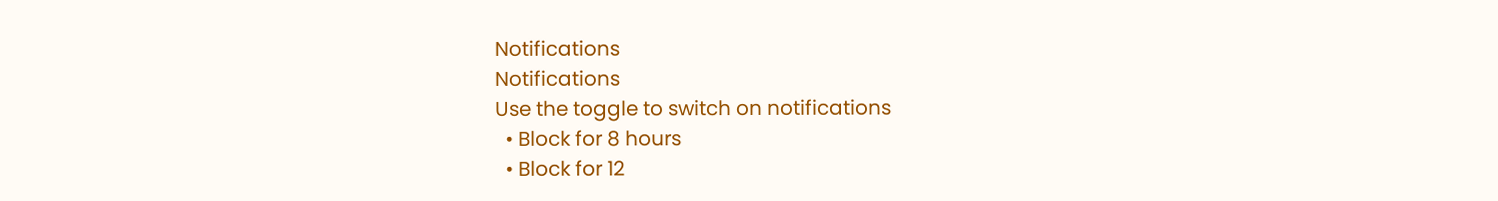Notifications
Notifications
Use the toggle to switch on notifications
  • Block for 8 hours
  • Block for 12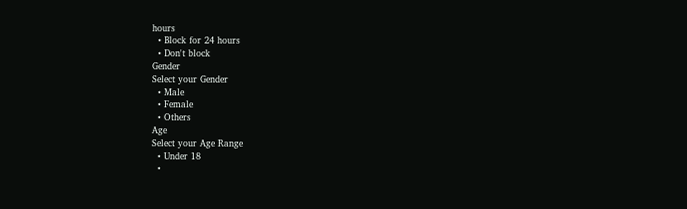hours
  • Block for 24 hours
  • Don't block
Gender
Select your Gender
  • Male
  • Female
  • Others
Age
Select your Age Range
  • Under 18
  •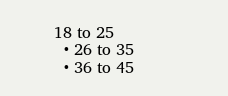18 to 25
  • 26 to 35
  • 36 to 45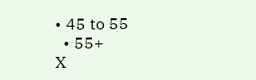• 45 to 55
  • 55+
X